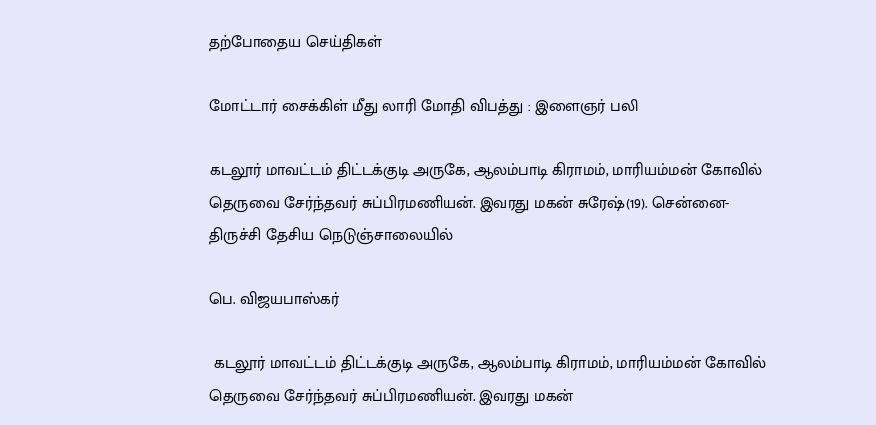தற்போதைய செய்திகள்

மோட்டார் சைக்கிள் மீது லாரி மோதி விபத்து : இளைஞர் பலி

கடலூர் மாவட்டம் திட்டக்குடி அருகே, ஆலம்பாடி கிராமம், மாரியம்மன் கோவில் தெருவை சேர்ந்தவர் சுப்பிரமணியன். இவரது மகன் சுரேஷ்(19). சென்னை- திருச்சி தேசிய நெடுஞ்சாலையில்

பெ. விஜயபாஸ்கர்

 கடலூர் மாவட்டம் திட்டக்குடி அருகே, ஆலம்பாடி கிராமம், மாரியம்மன் கோவில் தெருவை சேர்ந்தவர் சுப்பிரமணியன். இவரது மகன்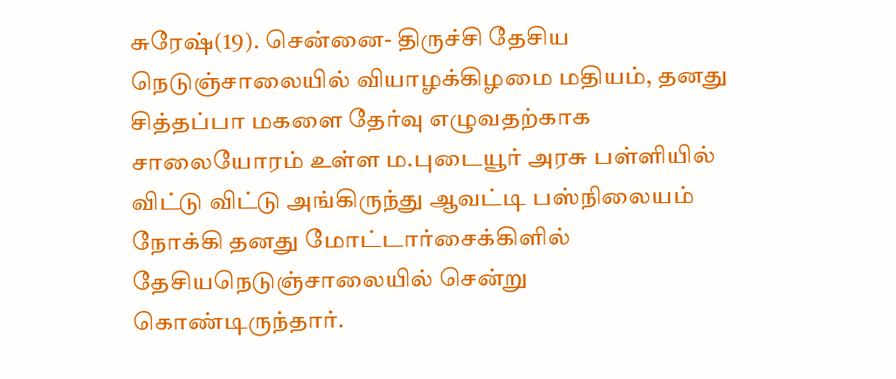சுரேஷ்(19). சென்னை- திருச்சி தேசிய நெடுஞ்சாலையில் வியாழக்கிழமை மதியம், தனது சித்தப்பா மகளை தேர்வு எழுவதற்காக சாலையோரம் உள்ள ம.புடையூர் அரசு பள்ளியில் விட்டு விட்டு அங்கிருந்து ஆவட்டி பஸ்நிலையம் நோக்கி தனது மோட்டார்சைக்கிளில் தேசியநெடுஞ்சாலையில் சென்று கொண்டிருந்தார்.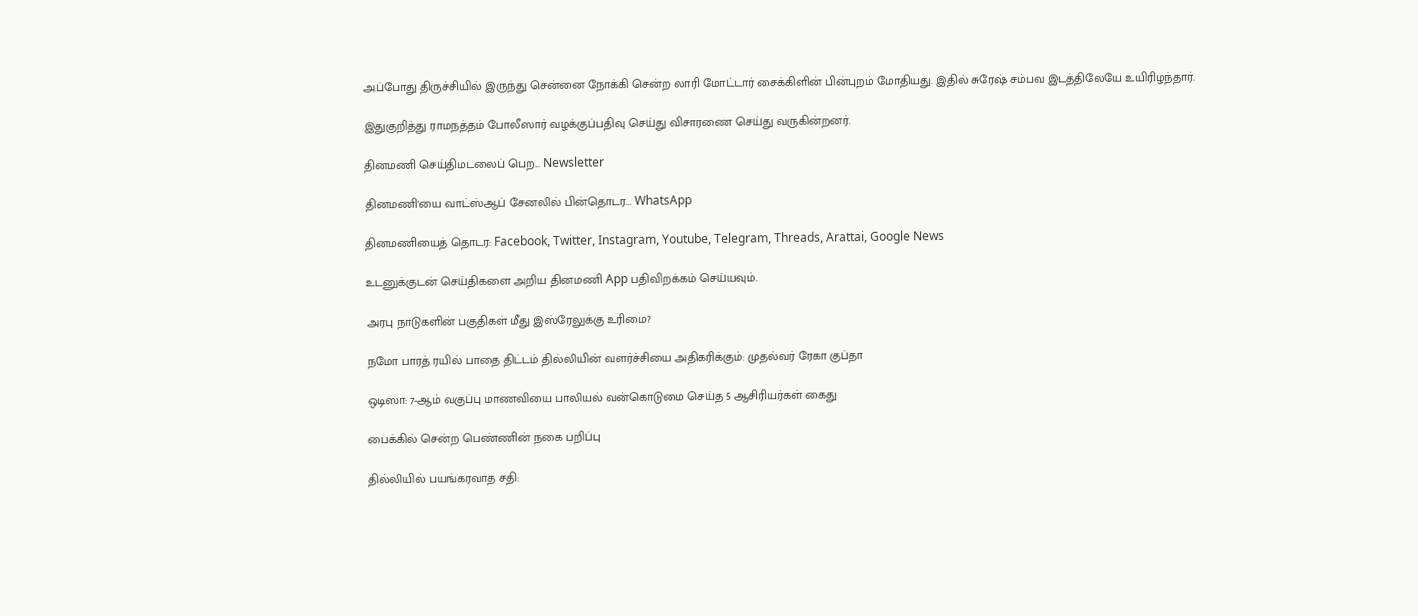அப்போது திருச்சியில் இருந்து சென்னை நோக்கி சென்ற லாரி மோட்டார் சைக்கிளின் பின்புறம் மோதியது. இதில் சுரேஷ் சம்பவ இடத்திலேயே உயிரிழந்தார்.

இதுகுறித்து ராமநத்தம் போலீஸார் வழக்குப்பதிவு செய்து விசாரணை செய்து வருகின்றனர்.

தினமணி செய்திமடலைப் பெற... Newsletter

தினமணி'யை வாட்ஸ்ஆப் சேனலில் பின்தொடர... WhatsApp

தினமணியைத் தொடர: Facebook, Twitter, Instagram, Youtube, Telegram, Threads, Arattai, Google News

உடனுக்குடன் செய்திகளை அறிய தினமணி App பதிவிறக்கம் செய்யவும்.

அரபு நாடுகளின் பகுதிகள் மீது இஸ்ரேலுக்கு உரிமை?

நமோ பாரத் ரயில் பாதை திட்டம் தில்லியின் வளர்ச்சியை அதிகரிக்கும்: முதல்வர் ரேகா குப்தா

ஒடிஸா: 7-ஆம் வகுப்பு மாணவியை பாலியல் வன்கொடுமை செய்த 5 ஆசிரியர்கள் கைது

பைக்கில் சென்ற பெண்ணின் நகை பறிப்பு

தில்லியில் பயங்கரவாத சதி: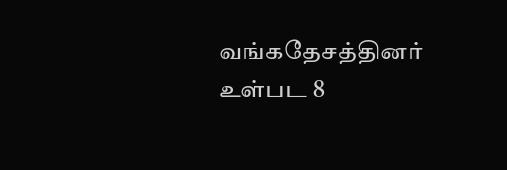வங்கதேசத்தினர் உள்பட 8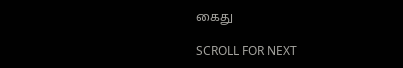கைது

SCROLL FOR NEXT